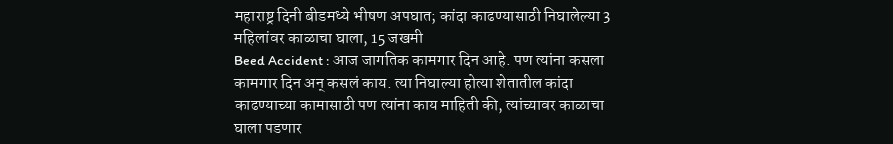महाराष्ट्र दिनी बीडमध्ये भीषण अपघात; कांदा काढण्यासाठी निघालेल्या 3 महिलांवर काळाचा घाला, 15 जखमी
Beed Accident : आज जागतिक कामगार दिन आहे. पण त्यांना कसला कामगार दिन अन् कसलं काय. त्या निघाल्या होत्या शेतातील कांदा काढण्याच्या कामासाठी पण त्यांना काय माहिती की, त्यांच्यावर काळाचा घाला पडणार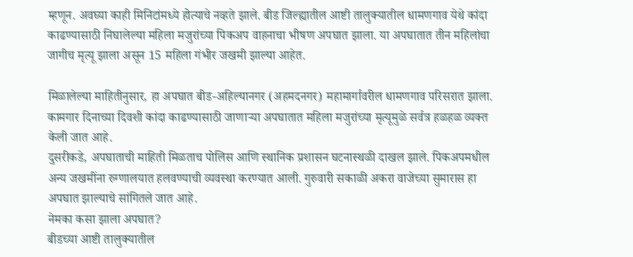म्हणून. अवघ्या काही मिनिटांमध्ये होत्याचे नव्हते झाले. बीड जिल्ह्यातील आष्टी तालुक्यातील धामणगाव येथे कांदा काढण्यासाठी निघालेल्या महिला मजुरांच्या पिकअप वाहनाचा भीषण अपघात झाला. या अपघातात तीन महिलांचा जागीच मृत्यू झाला असून 15 महिला गंभीर जखमी झाल्या आहेत.

मिळालेल्या माहितीनुसार, हा अपघात बीड-अहिल्यानगर (अहमदनगर) महामार्गावरील धामणगाव परिसरात झाला. कामगार दिनाच्या दिवशी कांदा काढण्यासाठी जाणाऱ्या अपघातात महिला मजुरांच्या मृत्यूमुळे सर्वत्र हळहळ व्यक्त केली जात आहे.
दुसरीकडे, अपघाताची माहिती मिळताच पोलिस आणि स्थानिक प्रशासन घटनास्थळी दाखल झाले. पिकअपमधील अन्य जखमींना रुग्णालयात हलवण्याची व्यवस्था करण्यात आली. गुरुवारी सकाळी अकरा वाजेच्या सुमारास हा अपघात झाल्याचे सांगितले जात आहे.
नेमका कसा झाला अपघात?
बीडच्या आष्टी तालुक्यातील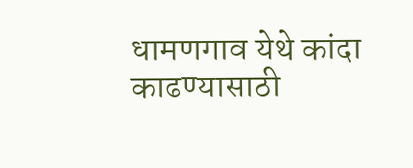धामणगाव येथे कांदा काढण्यासाठी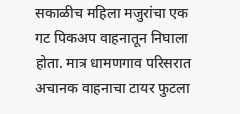सकाळीच महिला मजुरांचा एक गट पिकअप वाहनातून निघाला होता. मात्र धामणगाव परिसरात अचानक वाहनाचा टायर फुटला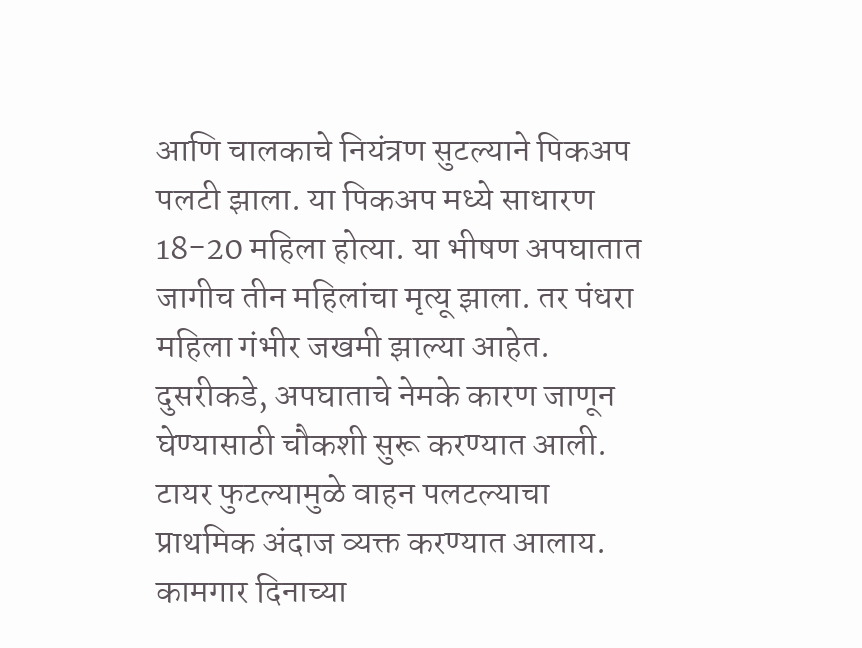आणि चालकाचे नियंत्रण सुटल्याने पिकअप पलटी झाला. या पिकअप मध्ये साधारण 18-20 महिला होत्या. या भीषण अपघातात जागीच तीन महिलांचा मृत्यू झाला. तर पंधरा महिला गंभीर जखमी झाल्या आहेत.
दुसरीकडे, अपघाताचे नेमके कारण जाणून घेण्यासाठी चौकशी सुरू करण्यात आली. टायर फुटल्यामुळे वाहन पलटल्याचा प्राथमिक अंदाज व्यक्त करण्यात आलाय. कामगार दिनाच्या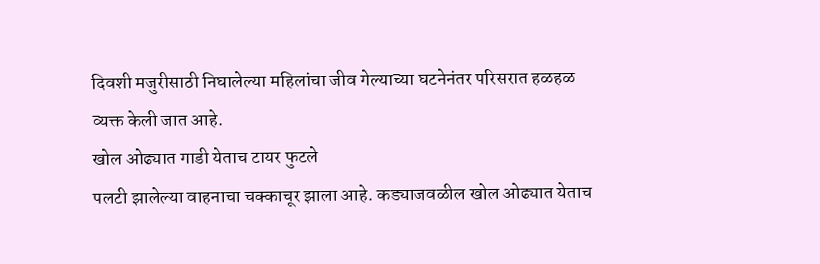दिवशी मजुरीसाठी निघालेल्या महिलांचा जीव गेल्याच्या घटनेनंतर परिसरात हळहळ व्यक्त केली जात आहे.
खोल ओढ्यात गाडी येताच टायर फुटले
पलटी झालेल्या वाहनाचा चक्काचूर झाला आहे. कड्याजवळील खोल ओढ्यात येताच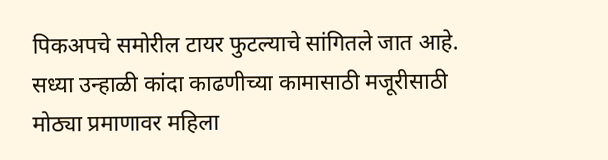पिकअपचे समोरील टायर फुटल्याचे सांगितले जात आहे. सध्या उन्हाळी कांदा काढणीच्या कामासाठी मजूरीसाठी मोठ्या प्रमाणावर महिला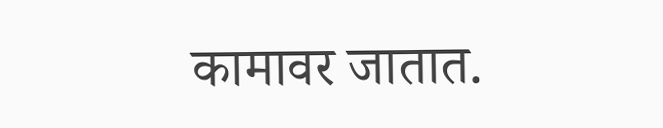कामावर जातात.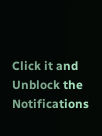Click it and Unblock the Notifications